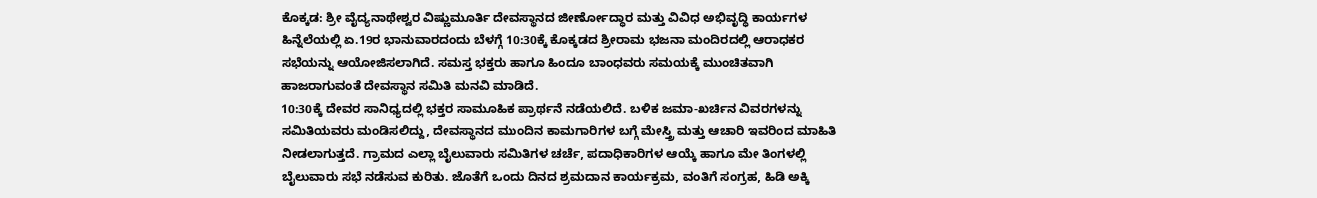ಕೊಕ್ಕಡ: ಶ್ರೀ ವೈದ್ಯನಾಥೇಶ್ವರ ವಿಷ್ಣುಮೂರ್ತಿ ದೇವಸ್ಥಾನದ ಜೀರ್ಣೋದ್ಧಾರ ಮತ್ತು ವಿವಿಧ ಅಭಿವೃದ್ಧಿ ಕಾರ್ಯಗಳ ಹಿನ್ನೆಲೆಯಲ್ಲಿ ಏ.19ರ ಭಾನುವಾರದಂದು ಬೆಳಗ್ಗೆ 10:30ಕ್ಕೆ ಕೊಕ್ಕಡದ ಶ್ರೀರಾಮ ಭಜನಾ ಮಂದಿರದಲ್ಲಿ ಆರಾಧಕರ ಸಭೆಯನ್ನು ಆಯೋಜಿಸಲಾಗಿದೆ. ಸಮಸ್ತ ಭಕ್ತರು ಹಾಗೂ ಹಿಂದೂ ಬಾಂಧವರು ಸಮಯಕ್ಕೆ ಮುಂಚಿತವಾಗಿ ಹಾಜರಾಗುವಂತೆ ದೇವಸ್ಥಾನ ಸಮಿತಿ ಮನವಿ ಮಾಡಿದೆ.
10:30ಕ್ಕೆ ದೇವರ ಸಾನಿಧ್ಯದಲ್ಲಿ ಭಕ್ತರ ಸಾಮೂಹಿಕ ಪ್ರಾರ್ಥನೆ ನಡೆಯಲಿದೆ. ಬಳಿಕ ಜಮಾ-ಖರ್ಚಿನ ವಿವರಗಳನ್ನು ಸಮಿತಿಯವರು ಮಂಡಿಸಲಿದ್ದು, ದೇವಸ್ಥಾನದ ಮುಂದಿನ ಕಾಮಗಾರಿಗಳ ಬಗ್ಗೆ ಮೇಸ್ತ್ರಿ ಮತ್ತು ಆಚಾರಿ ಇವರಿಂದ ಮಾಹಿತಿ ನೀಡಲಾಗುತ್ತದೆ. ಗ್ರಾಮದ ಎಲ್ಲಾ ಬೈಲುವಾರು ಸಮಿತಿಗಳ ಚರ್ಚೆ, ಪದಾಧಿಕಾರಿಗಳ ಆಯ್ಕೆ ಹಾಗೂ ಮೇ ತಿಂಗಳಲ್ಲಿ ಬೈಲುವಾರು ಸಭೆ ನಡೆಸುವ ಕುರಿತು. ಜೊತೆಗೆ ಒಂದು ದಿನದ ಶ್ರಮದಾನ ಕಾರ್ಯಕ್ರಮ, ವಂತಿಗೆ ಸಂಗ್ರಹ, ಹಿಡಿ ಅಕ್ಕಿ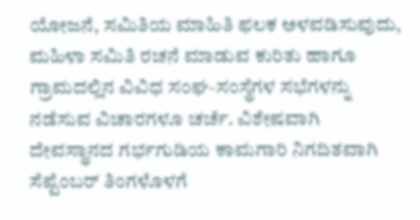ಯೋಜನೆ, ಸಮಿತಿಯ ಮಾಹಿತಿ ಫಲಕ ಅಳವಡಿಸುವುದು, ಮಹಿಳಾ ಸಮಿತಿ ರಚನೆ ಮಾಡುವ ಕುರಿತು ಹಾಗೂ ಗ್ರಾಮದಲ್ಲಿನ ವಿವಿಧ ಸಂಘ-ಸಂಸ್ಥೆಗಳ ಸಭೆಗಳನ್ನು ನಡೆಸುವ ವಿಚಾರಗಳೂ ಚರ್ಚೆ. ವಿಶೇಷವಾಗಿ ದೇವಸ್ಥಾನದ ಗರ್ಭಗುಡಿಯ ಕಾಮಗಾರಿ ನಿಗದಿತವಾಗಿ ಸೆಪ್ಟೆಂಬರ್ ತಿಂಗಳೊಳಗೆ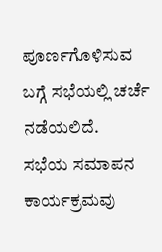ಪೂರ್ಣಗೊಳಿಸುವ ಬಗ್ಗೆ ಸಭೆಯಲ್ಲಿ ಚರ್ಚೆ ನಡೆಯಲಿದೆ.
ಸಭೆಯ ಸಮಾಪನ ಕಾರ್ಯಕ್ರಮವು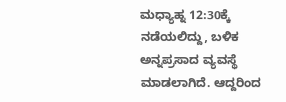ಮಧ್ಯಾಹ್ನ 12:30ಕ್ಕೆ ನಡೆಯಲಿದ್ದು, ಬಳಿಕ ಅನ್ನಪ್ರಸಾದ ವ್ಯವಸ್ಥೆ ಮಾಡಲಾಗಿದೆ. ಆದ್ದರಿಂದ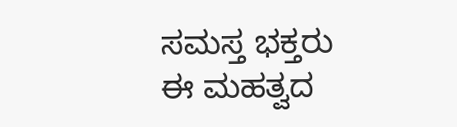ಸಮಸ್ತ ಭಕ್ತರು ಈ ಮಹತ್ವದ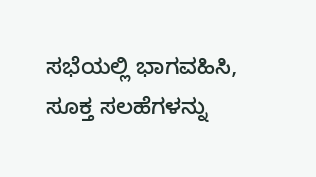ಸಭೆಯಲ್ಲಿ ಭಾಗವಹಿಸಿ, ಸೂಕ್ತ ಸಲಹೆಗಳನ್ನು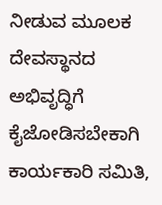ನೀಡುವ ಮೂಲಕ ದೇವಸ್ಥಾನದ ಅಭಿವೃದ್ಧಿಗೆ ಕೈಜೋಡಿಸಬೇಕಾಗಿ ಕಾರ್ಯಕಾರಿ ಸಮಿತಿ,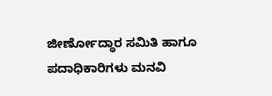ಜೀರ್ಣೋದ್ಧಾರ ಸಮಿತಿ ಹಾಗೂ ಪದಾಧಿಕಾರಿಗಳು ಮನವಿ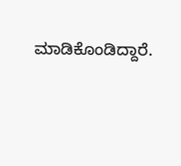ಮಾಡಿಕೊಂಡಿದ್ದಾರೆ.